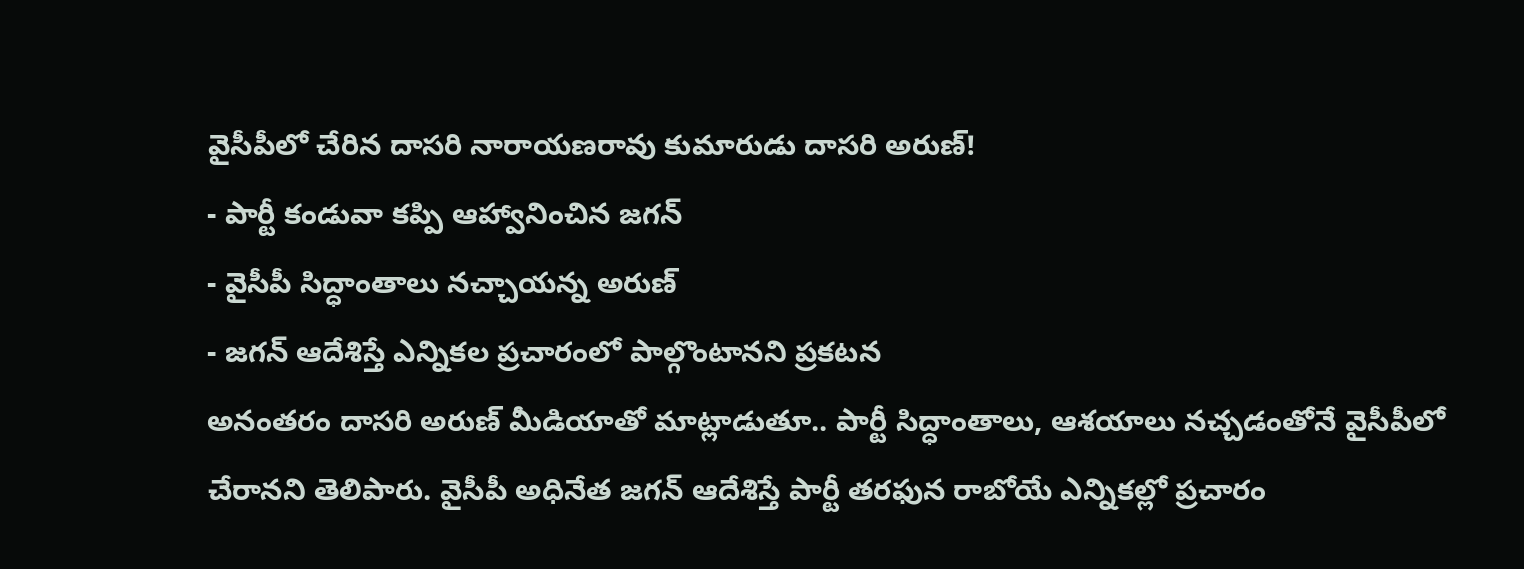వైసీపీలో చేరిన దాసరి నారాయణరావు కుమారుడు దాసరి అరుణ్!
- పార్టీ కండువా కప్పి ఆహ్వానించిన జగన్
- వైసీపీ సిద్ధాంతాలు నచ్చాయన్న అరుణ్
- జగన్ ఆదేశిస్తే ఎన్నికల ప్రచారంలో పాల్గొంటానని ప్రకటన
అనంతరం దాసరి అరుణ్ మీడియాతో మాట్లాడుతూ.. పార్టీ సిద్ధాంతాలు, ఆశయాలు నచ్చడంతోనే వైసీపీలో చేరానని తెలిపారు. వైసీపీ అధినేత జగన్ ఆదేశిస్తే పార్టీ తరఫున రాబోయే ఎన్నికల్లో ప్రచారం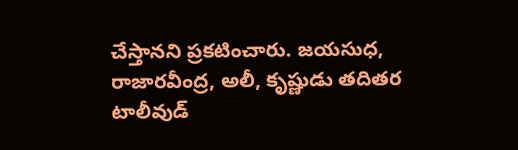చేస్తానని ప్రకటించారు. జయసుధ, రాజారవీంద్ర, అలీ, కృష్ణుడు తదితర టాలీవుడ్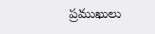ప్రముఖులు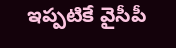ఇప్పటికే వైసీపీ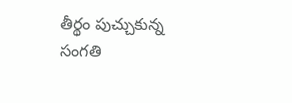తీర్థం పుచ్చుకున్న సంగతి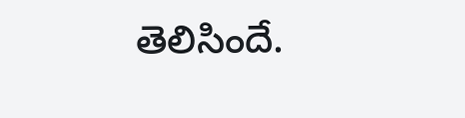తెలిసిందే.